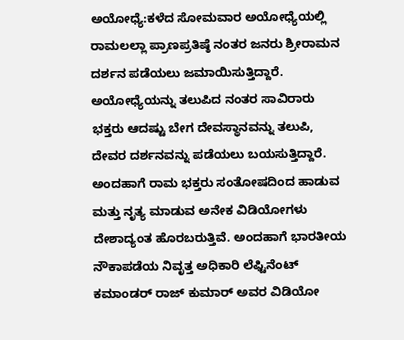ಅಯೋಧ್ಯೆ:ಕಳೆದ ಸೋಮವಾರ ಅಯೋಧ್ಯೆಯಲ್ಲಿ ರಾಮಲಲ್ಲಾ ಪ್ರಾಣಪ್ರತಿಷ್ಠೆ ನಂತರ ಜನರು ಶ್ರೀರಾಮನ ದರ್ಶನ ಪಡೆಯಲು ಜಮಾಯಿಸುತ್ತಿದ್ದಾರೆ. ಅಯೋಧ್ಯೆಯನ್ನು ತಲುಪಿದ ನಂತರ ಸಾವಿರಾರು ಭಕ್ತರು ಆದಷ್ಟು ಬೇಗ ದೇವಸ್ಥಾನವನ್ನು ತಲುಪಿ, ದೇವರ ದರ್ಶನವನ್ನು ಪಡೆಯಲು ಬಯಸುತ್ತಿದ್ದಾರೆ. ಅಂದಹಾಗೆ ರಾಮ ಭಕ್ತರು ಸಂತೋಷದಿಂದ ಹಾಡುವ ಮತ್ತು ನೃತ್ಯ ಮಾಡುವ ಅನೇಕ ವಿಡಿಯೋಗಳು ದೇಶಾದ್ಯಂತ ಹೊರಬರುತ್ತಿವೆ. ಅಂದಹಾಗೆ ಭಾರತೀಯ ನೌಕಾಪಡೆಯ ನಿವೃತ್ತ ಅಧಿಕಾರಿ ಲೆಫ್ಟಿನೆಂಟ್ ಕಮಾಂಡರ್ ರಾಜ್ ಕುಮಾರ್ ಅವರ ವಿಡಿಯೋ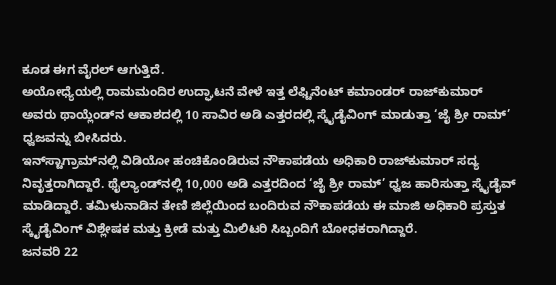ಕೂಡ ಈಗ ವೈರಲ್ ಆಗುತ್ತಿದೆ.
ಅಯೋಧ್ಯೆಯಲ್ಲಿ ರಾಮಮಂದಿರ ಉದ್ಘಾಟನೆ ವೇಳೆ ಇತ್ತ ಲೆಫ್ಟಿನೆಂಟ್ ಕಮಾಂಡರ್ ರಾಜ್‌ಕುಮಾರ್ ಅವರು ಥಾಯ್ಲೆಂಡ್‌ನ ಆಕಾಶದಲ್ಲಿ 10 ಸಾವಿರ ಅಡಿ ಎತ್ತರದಲ್ಲಿ ಸ್ಕೈಡೈವಿಂಗ್ ಮಾಡುತ್ತಾ ‘ಜೈ ಶ್ರೀ ರಾಮ್’ ಧ್ವಜವನ್ನು ಬೀಸಿದರು.
ಇನ್‌ಸ್ಟಾಗ್ರಾಮ್‌ನಲ್ಲಿ ವಿಡಿಯೋ ಹಂಚಿಕೊಂಡಿರುವ ನೌಕಾಪಡೆಯ ಅಧಿಕಾರಿ ರಾಜ್‌ಕುಮಾರ್ ಸದ್ಯ ನಿವೃತ್ತರಾಗಿದ್ದಾರೆ. ಥೈಲ್ಯಾಂಡ್‌ನಲ್ಲಿ 10,000 ಅಡಿ ಎತ್ತರದಿಂದ ‘ಜೈ ಶ್ರೀ ರಾಮ್’ ಧ್ವಜ ಹಾರಿಸುತ್ತಾ ಸ್ಕೈಡೈವ್ ಮಾಡಿದ್ದಾರೆ. ತಮಿಳುನಾಡಿನ ತೇಣಿ ಜಿಲ್ಲೆಯಿಂದ ಬಂದಿರುವ ನೌಕಾಪಡೆಯ ಈ ಮಾಜಿ ಅಧಿಕಾರಿ ಪ್ರಸ್ತುತ ಸ್ಕೈಡೈವಿಂಗ್ ವಿಶ್ಲೇಷಕ ಮತ್ತು ಕ್ರೀಡೆ ಮತ್ತು ಮಿಲಿಟರಿ ಸಿಬ್ಬಂದಿಗೆ ಬೋಧಕರಾಗಿದ್ದಾರೆ.
ಜನವರಿ 22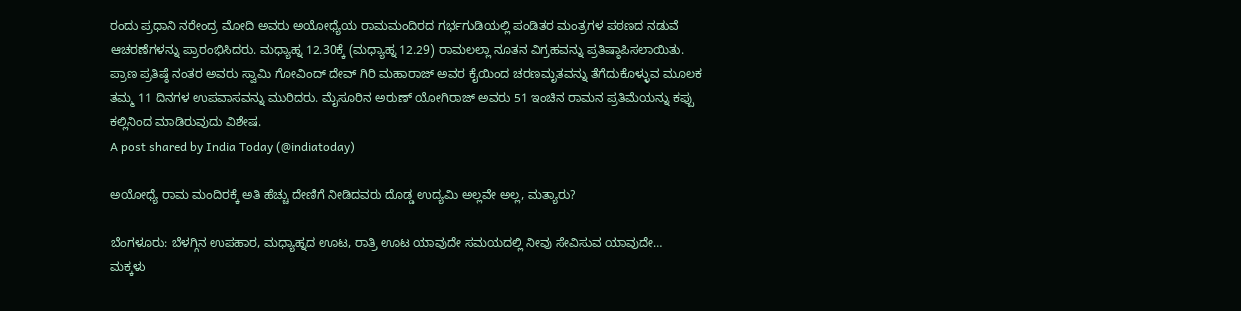ರಂದು ಪ್ರಧಾನಿ ನರೇಂದ್ರ ಮೋದಿ ಅವರು ಅಯೋಧ್ಯೆಯ ರಾಮಮಂದಿರದ ಗರ್ಭಗುಡಿಯಲ್ಲಿ ಪಂಡಿತರ ಮಂತ್ರಗಳ ಪಠಣದ ನಡುವೆ ಆಚರಣೆಗಳನ್ನು ಪ್ರಾರಂಭಿಸಿದರು. ಮಧ್ಯಾಹ್ನ 12.30ಕ್ಕೆ (ಮಧ್ಯಾಹ್ನ 12.29) ರಾಮಲಲ್ಲಾ ನೂತನ ವಿಗ್ರಹವನ್ನು ಪ್ರತಿಷ್ಠಾಪಿಸಲಾಯಿತು. ಪ್ರಾಣ ಪ್ರತಿಷ್ಠೆ ನಂತರ ಅವರು ಸ್ವಾಮಿ ಗೋವಿಂದ್ ದೇವ್ ಗಿರಿ ಮಹಾರಾಜ್ ಅವರ ಕೈಯಿಂದ ಚರಣಮೃತವನ್ನು ತೆಗೆದುಕೊಳ್ಳುವ ಮೂಲಕ ತಮ್ಮ 11 ದಿನಗಳ ಉಪವಾಸವನ್ನು ಮುರಿದರು. ಮೈಸೂರಿನ ಅರುಣ್ ಯೋಗಿರಾಜ್ ಅವರು 51 ಇಂಚಿನ ರಾಮನ ಪ್ರತಿಮೆಯನ್ನು ಕಪ್ಪು ಕಲ್ಲಿನಿಂದ ಮಾಡಿರುವುದು ವಿಶೇಷ.
A post shared by India Today (@indiatoday)

ಅಯೋಧ್ಯೆ ರಾಮ ಮಂದಿರಕ್ಕೆ ಅತಿ ಹೆಚ್ಚು ದೇಣಿಗೆ ನೀಡಿದವರು ದೊಡ್ಡ ಉದ್ಯಮಿ ಅಲ್ಲವೇ ಅಲ್ಲ, ಮತ್ಯಾರು?

ಬೆಂಗಳೂರು: ಬೆಳಗ್ಗಿನ ಉಪಹಾರ, ಮಧ್ಯಾಹ್ನದ ಊಟ, ರಾತ್ರಿ ಊಟ ಯಾವುದೇ ಸಮಯದಲ್ಲಿ ನೀವು ಸೇವಿಸುವ ಯಾವುದೇ…
ಮಕ್ಕಳು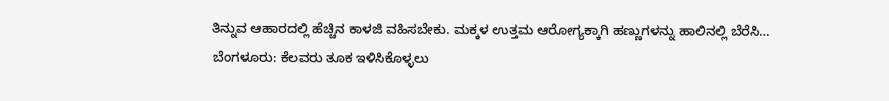ತಿನ್ನುವ ಆಹಾರದಲ್ಲಿ ಹೆಚ್ಚಿನ ಕಾಳಜಿ ವಹಿಸಬೇಕು. ಮಕ್ಕಳ ಉತ್ತಮ ಆರೋಗ್ಯಕ್ಕಾಗಿ ಹಣ್ಣುಗಳನ್ನು ಹಾಲಿನಲ್ಲಿ ಬೆರೆಸಿ…
ಬೆಂಗಳೂರು: ಕೆಲವರು ತೂಕ ಇಳಿಸಿಕೊಳ್ಳಲು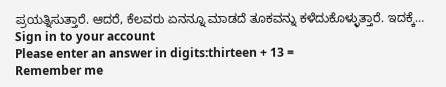ಪ್ರಯತ್ನಿಸುತ್ತಾರೆ. ಆದರೆ, ಕೆಲವರು ಏನನ್ನೂ ಮಾಡದೆ ತೂಕವನ್ನು ಕಳೆದುಕೊಳ್ಳುತ್ತಾರೆ. ಇದಕ್ಕೆ…
Sign in to your account
Please enter an answer in digits:thirteen + 13 =
Remember me